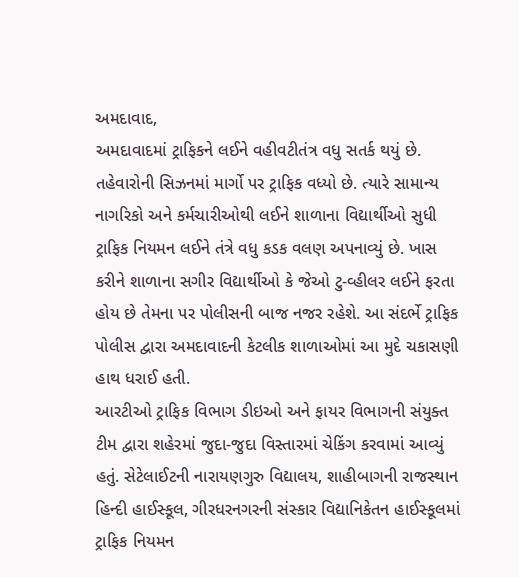અમદાવાદ,
અમદાવાદમાં ટ્રાફિકને લઈને વહીવટીતંત્ર વધુ સતર્ક થયું છે. તહેવારોની સિઝનમાં માર્ગો પર ટ્રાફિક વધ્યો છે. ત્યારે સામાન્ય નાગરિકો અને કર્મચારીઓથી લઈને શાળાના વિદ્યાર્થીઓ સુધી ટ્રાફિક નિયમન લઈને તંત્રે વધુ કડક વલણ અપનાવ્યું છે. ખાસ કરીને શાળાના સગીર વિદ્યાર્થીઓ કે જેઓ ટુ-વ્હીલર લઈને ફરતા હોય છે તેમના પર પોલીસની બાજ નજર રહેશે. આ સંદર્ભે ટ્રાફિક પોલીસ દ્વારા અમદાવાદની કેટલીક શાળાઓમાં આ મુદે ચકાસણી હાથ ધરાઈ હતી.
આરટીઓ ટ્રાફિક વિભાગ ડીઇઓ અને ફાયર વિભાગની સંયુક્ત ટીમ દ્વારા શહેરમાં જુદા-જુદા વિસ્તારમાં ચેકિંગ કરવામાં આવ્યું હતું. સેટેલાઈટની નારાયણગુરુ વિદ્યાલય, શાહીબાગની રાજસ્થાન હિન્દી હાઈસ્કૂલ, ગીરધરનગરની સંસ્કાર વિદ્યાનિકેતન હાઈસ્કૂલમાં ટ્રાફિક નિયમન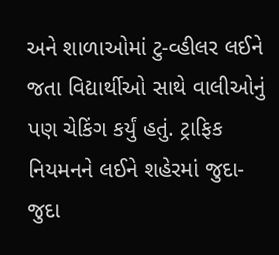અને શાળાઓમાં ટુ-વ્હીલર લઈને જતા વિદ્યાર્થીઓ સાથે વાલીઓનું પણ ચેકિંગ કર્યું હતું. ટ્રાફિક નિયમનને લઈને શહેરમાં જુદા-જુદા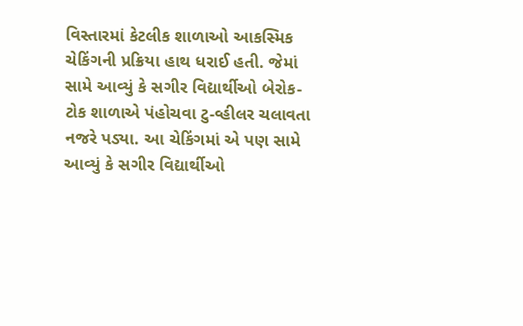વિસ્તારમાં કેટલીક શાળાઓ આકસ્મિક ચેકિંગની પ્રક્રિયા હાથ ધરાઈ હતી. જેમાં સામે આવ્યું કે સગીર વિદ્યાર્થીઓ બેરોક-ટોક શાળાએ પંહોચવા ટુ-વ્હીલર ચલાવતા નજરે પડ્યા. આ ચેકિંગમાં એ પણ સામે આવ્યું કે સગીર વિદ્યાર્થીઓ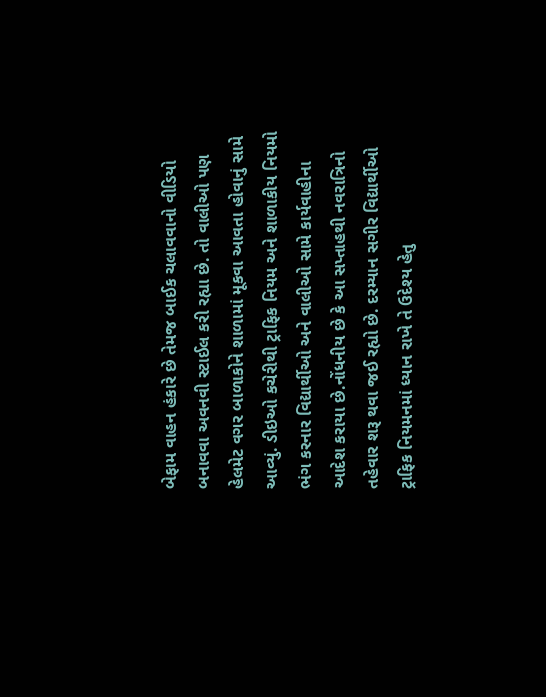બેફામ વાહન હંકારે છે તેમજ બાઈક ચલાવવાનો વીડિયો બનાવવા અવનવી સ્ટાઈલ કરી રહ્યા છે. તો વાલીઓ પણ હેલમેટ વગર બાળાકોને શાળામાં મૂકવા આવતા હોવાનું સામે આવ્યું. ડીઇઓ કચેરીથી ટ્રાફિક નિયમ અને શાળાકીય નિયમો ભંગ કરનાર વિદ્યાર્થીઓ અને વાલીઓ સામે કાર્યવાહીના આદેશ કરાયા છે.નોંધનીય છે કે આ સપ્તાહથી નવરાત્રિનો તહેવાર શરૂ થવા જઈ રહ્યો છે. દરમ્યાન સગીર વિદ્યાર્થીઓ ટ્રાફિક નિયમનમાં ધ્યાન રાખે તે ઉદેશ્ય હેતુ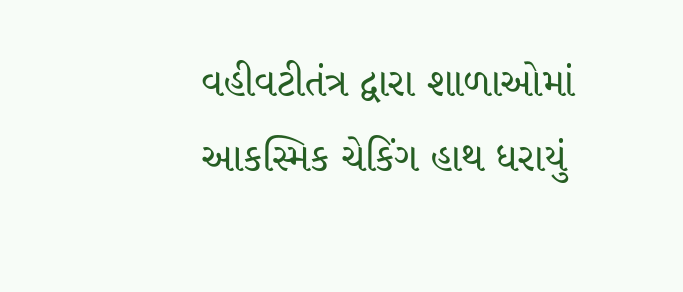વહીવટીતંત્ર દ્વારા શાળાઓમાં આકસ્મિક ચેકિંગ હાથ ધરાયું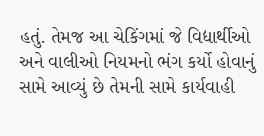હતું. તેમજ આ ચેકિંગમાં જે વિદ્યાર્થીઓ અને વાલીઓ નિયમનો ભંગ કર્યો હોવાનું સામે આવ્યું છે તેમની સામે કાર્યવાહી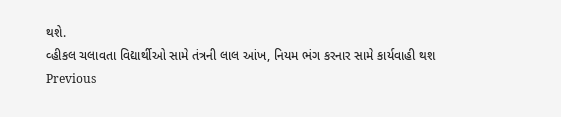થશે.
વ્હીકલ ચલાવતા વિદ્યાર્થીઓ સામે તંત્રની લાલ આંખ, નિયમ ભંગ કરનાર સામે કાર્યવાહી થશ
Previous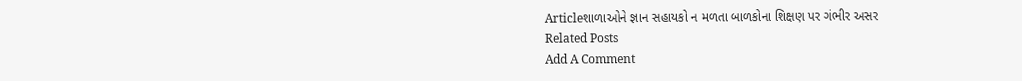Articleશાળાઓને જ્ઞાન સહાયકો ન મળતા બાળકોના શિક્ષણ પર ગંભીર અસર
Related Posts
Add A Comment